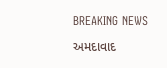BREAKING NEWS

અમદાવાદ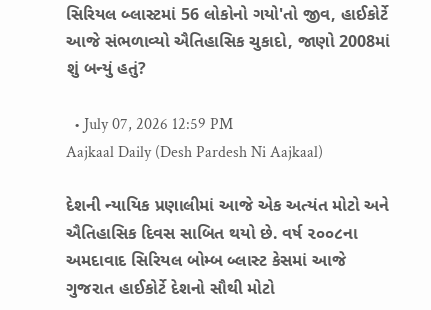સિરિયલ બ્લાસ્ટમાં 56 લોકોનો ગયો'તો જીવ, હાઈકોર્ટે આજે સંભળાવ્યો ઐતિહાસિક ચુકાદો, જાણો 2008માં શું બન્યું હતું?

  • July 07, 2026 12:59 PM
Aajkaal Daily (Desh Pardesh Ni Aajkaal)

દેશની ન્યાયિક પ્રણાલીમાં આજે એક અત્યંત મોટો અને ઐતિહાસિક દિવસ સાબિત થયો છે. વર્ષ ૨૦૦૮ના અમદાવાદ સિરિયલ બોમ્બ બ્લાસ્ટ કેસમાં આજે ગુજરાત હાઈકોર્ટે દેશનો સૌથી મોટો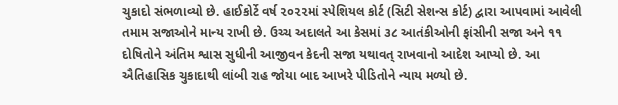ચુકાદો સંભળાવ્યો છે. હાઈકોર્ટે વર્ષ ૨૦૨૨માં સ્પેશિયલ કોર્ટ (સિટી સેશન્સ કોર્ટ) દ્વારા આપવામાં આવેલી તમામ સજાઓને માન્ય રાખી છે. ઉચ્ચ અદાલતે આ કેસમાં ૩૮ આતંકીઓની ફાંસીની સજા અને ૧૧ દોષિતોને અંતિમ શ્વાસ સુધીની આજીવન કેદની સજા યથાવત્ રાખવાનો આદેશ આપ્યો છે. આ ઐતિહાસિક ચુકાદાથી લાંબી રાહ જોયા બાદ આખરે પીડિતોને ન્યાય મળ્યો છે.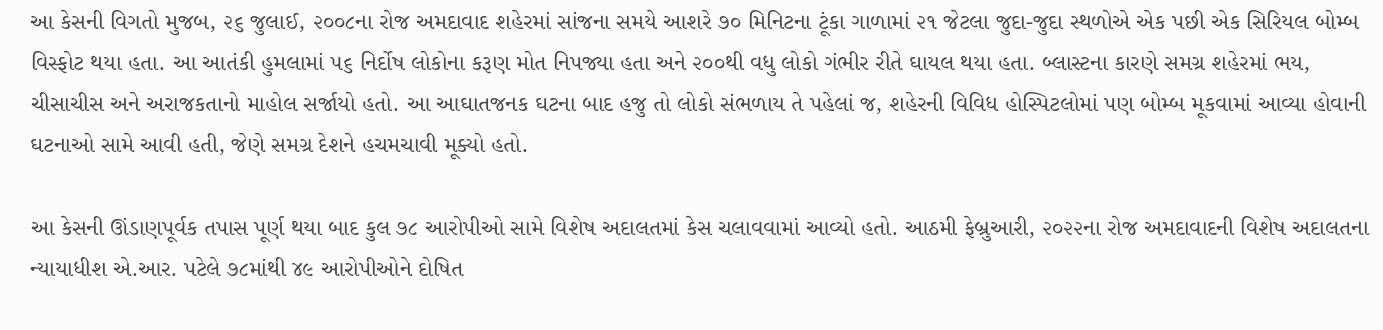આ કેસની વિગતો મુજબ, ૨૬ જુલાઈ, ૨૦૦૮ના રોજ અમદાવાદ શહેરમાં સાંજના સમયે આશરે ૭૦ મિનિટના ટૂંકા ગાળામાં ૨૧ જેટલા જુદા-જુદા સ્થળોએ એક પછી એક સિરિયલ બોમ્બ વિસ્ફોટ થયા હતા. આ આતંકી હુમલામાં ૫૬ નિર્દોષ લોકોના કરૂણ મોત નિપજ્યા હતા અને ૨૦૦થી વધુ લોકો ગંભીર રીતે ઘાયલ થયા હતા. બ્લાસ્ટના કારણે સમગ્ર શહેરમાં ભય, ચીસાચીસ અને અરાજકતાનો માહોલ સર્જાયો હતો. આ આઘાતજનક ઘટના બાદ હજુ તો લોકો સંભળાય તે પહેલાં જ, શહેરની વિવિધ હોસ્પિટલોમાં પણ બોમ્બ મૂકવામાં આવ્યા હોવાની ઘટનાઓ સામે આવી હતી, જેણે સમગ્ર દેશને હચમચાવી મૂક્યો હતો.

આ કેસની ઊંડાણપૂર્વક તપાસ પૂર્ણ થયા બાદ કુલ ૭૮ આરોપીઓ સામે વિશેષ અદાલતમાં કેસ ચલાવવામાં આવ્યો હતો. આઠમી ફેબ્રુઆરી, ૨૦૨૨ના રોજ અમદાવાદની વિશેષ અદાલતના ન્યાયાધીશ એ.આર. પટેલે ૭૮માંથી ૪૯ આરોપીઓને દોષિત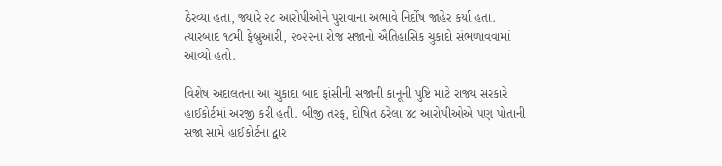ઠેરવ્યા હતા, જ્યારે ૨૮ આરોપીઓને પુરાવાના અભાવે નિર્દોષ જાહેર કર્યા હતા. ત્યારબાદ ૧૮મી ફેબ્રુઆરી, ૨૦૨૨ના રોજ સજાનો ઐતિહાસિક ચુકાદો સંભળાવવામાં આવ્યો હતો.

વિશેષ અદાલતના આ ચુકાદા બાદ ફાંસીની સજાની કાનૂની પુષ્ટિ માટે રાજ્ય સરકારે હાઈકોર્ટમાં અરજી કરી હતી. બીજી તરફ, દોષિત ઠરેલા ૪૮ આરોપીઓએ પણ પોતાની સજા સામે હાઈકોર્ટના દ્વાર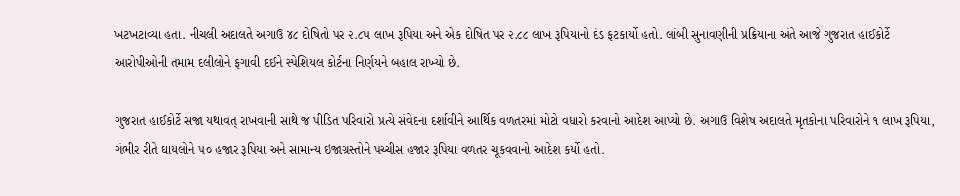ખટખટાવ્યા હતા. નીચલી અદાલતે અગાઉ ૪૮ દોષિતો પર ૨.૮૫ લાખ રૂપિયા અને એક દોષિત પર ૨.૮૮ લાખ રૂપિયાનો દંડ ફટકાર્યો હતો. લાંબી સુનાવણીની પ્રક્રિયાના અંતે આજે ગુજરાત હાઈકોર્ટે આરોપીઓની તમામ દલીલોને ફગાવી દઈને સ્પેશિયલ કોર્ટના નિર્ણયને બહાલ રાખ્યો છે.

ગુજરાત હાઈકોર્ટે સજા યથાવત્ રાખવાની સાથે જ પીડિત પરિવારો પ્રત્યે સંવેદના દર્શાવીને આર્થિક વળતરમાં મોટો વધારો કરવાનો આદેશ આપ્યો છે. અગાઉ વિશેષ અદાલતે મૃતકોના પરિવારોને ૧ લાખ રૂપિયા, ગંભીર રીતે ઘાયલોને ૫૦ હજાર રૂપિયા અને સામાન્ય ઇજાગ્રસ્તોને પચ્ચીસ હજાર રૂપિયા વળતર ચૂકવવાનો આદેશ કર્યો હતો.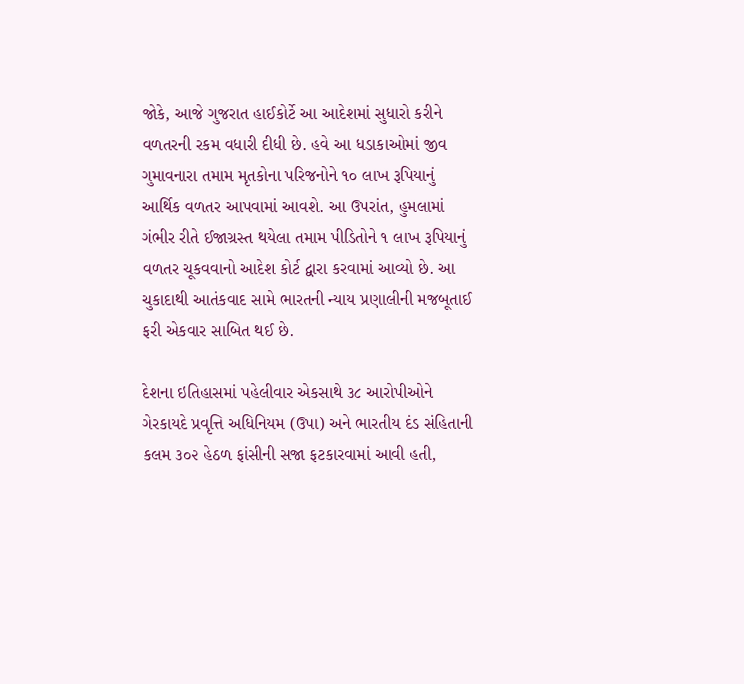જોકે, આજે ગુજરાત હાઈકોર્ટે આ આદેશમાં સુધારો કરીને વળતરની રકમ વધારી દીધી છે. હવે આ ધડાકાઓમાં જીવ ગુમાવનારા તમામ મૃતકોના પરિજનોને ૧૦ લાખ રૂપિયાનું આર્થિક વળતર આપવામાં આવશે. આ ઉપરાંત, હુમલામાં ગંભીર રીતે ઈજાગ્રસ્ત થયેલા તમામ પીડિતોને ૧ લાખ રૂપિયાનું વળતર ચૂકવવાનો આદેશ કોર્ટ દ્વારા કરવામાં આવ્યો છે. આ ચુકાદાથી આતંકવાદ સામે ભારતની ન્યાય પ્રણાલીની મજબૂતાઈ ફરી એકવાર સાબિત થઈ છે.

દેશના ઇતિહાસમાં પહેલીવાર એકસાથે ૩૮ આરોપીઓને ગેરકાયદે પ્રવૃત્તિ અધિનિયમ (ઉપા) અને ભારતીય દંડ સંહિતાની કલમ ૩૦૨ હેઠળ ફાંસીની સજા ફટકારવામાં આવી હતી,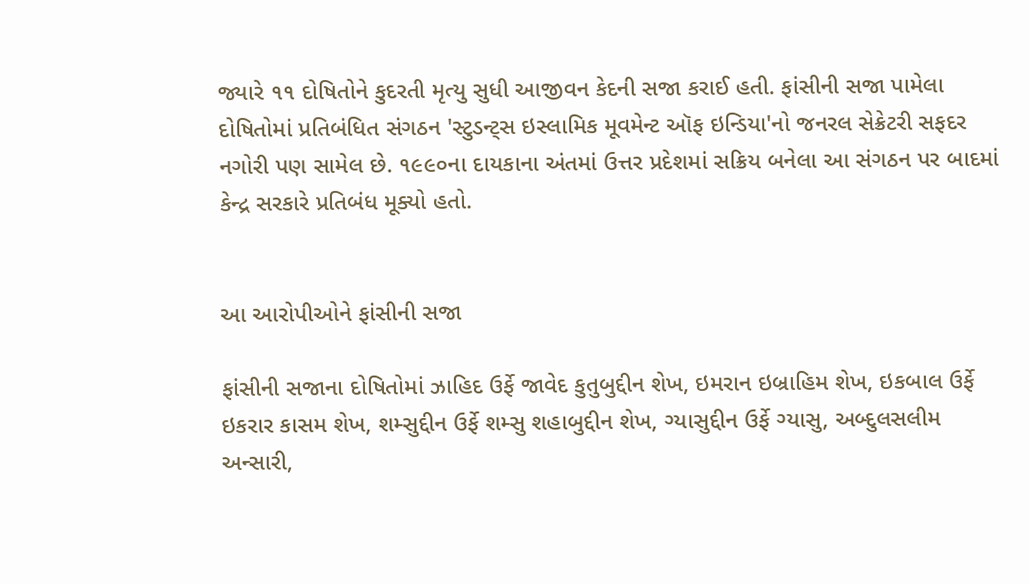જ્યારે ૧૧ દોષિતોને કુદરતી મૃત્યુ સુધી આજીવન કેદની સજા કરાઈ હતી. ફાંસીની સજા પામેલા દોષિતોમાં પ્રતિબંધિત સંગઠન 'સ્ટુડન્ટ્સ ઇસ્લામિક મૂવમેન્ટ ઑફ ઇન્ડિયા'નો જનરલ સેક્રેટરી સફદર નગોરી પણ સામેલ છે. ૧૯૯૦ના દાયકાના અંતમાં ઉત્તર પ્રદેશમાં સક્રિય બનેલા આ સંગઠન પર બાદમાં કેન્દ્ર સરકારે પ્રતિબંધ મૂક્યો હતો.


આ આરોપીઓને ફાંસીની સજા

ફાંસીની સજાના દોષિતોમાં ઝાહિદ ઉર્ફે જાવેદ કુતુબુદ્દીન શેખ, ઇમરાન ઇબ્રાહિમ શેખ, ઇકબાલ ઉર્ફે ઇકરાર કાસમ શેખ, શમ્સુદ્દીન ઉર્ફે શમ્સુ શહાબુદ્દીન શેખ, ગ્યાસુદ્દીન ઉર્ફે ગ્યાસુ, અબ્દુલસલીમ અન્સારી,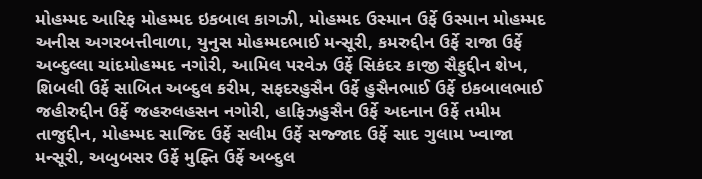મોહમ્મદ આરિફ મોહમ્મદ ઇકબાલ કાગઝી, મોહમ્મદ ઉસ્માન ઉર્ફે ઉસ્માન મોહમ્મદ અનીસ અગરબત્તીવાળા, યુનુસ મોહમ્મદભાઈ મન્સૂરી, કમરુદ્દીન ઉર્ફે રાજા ઉર્ફે અબ્દુલ્લા ચાંદમોહમ્મદ નગોરી, આમિલ પરવેઝ ઉર્ફે સિકંદર કાજી સૈફુદ્દીન શેખ, શિબલી ઉર્ફે સાબિત અબ્દુલ કરીમ, સફદરહુસૈન ઉર્ફે હુસૈનભાઈ ઉર્ફે ઇકબાલભાઈ જહીરુદ્દીન ઉર્ફે જહરુલહસન નગોરી, હાફિઝહુસૈન ઉર્ફે અદનાન ઉર્ફે તમીમ તાજુદ્દીન, મોહમ્મદ સાજિદ ઉર્ફે સલીમ ઉર્ફે સજ્જાદ ઉર્ફે સાદ ગુલામ ખ્વાજા મન્સૂરી, અબુબસર ઉર્ફે મુફ્તિ ઉર્ફે અબ્દુલ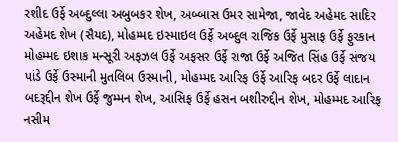રશીદ ઉર્ફે અબ્દુલ્લા અબુબકર શેખ, અબ્બાસ ઉમર સામેજા, જાવેદ અહેમદ સાદિર અહેમદ શેખ (સૈયદ), મોહમ્મદ ઇસ્માઇલ ઉર્ફે અબ્દુલ રાજિક ઉર્ફે મુસાફ ઉર્ફે ફુરકાન મોહમ્મદ ઇશાક મન્સૂરી અફઝલ ઉર્ફે અફસર ઉર્ફે રાજા ઉર્ફે અજિત સિંહ ઉર્ફે સંજય પાંડે ઉર્ફે ઉસ્માની મુતલિબ ઉસ્માની, મોહમ્મદ આરિફ ઉર્ફે આરિફ બદર ઉર્ફે લાદાન બદરૂદ્દીન શેખ ઉર્ફે જુમ્મન શેખ, આસિફ ઉર્ફે હસન બશીરુદ્દીન શેખ, મોહમ્મદ આરિફ નસીમ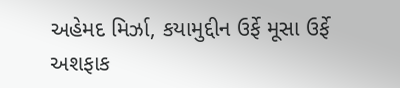અહેમદ મિર્ઝા, કયામુદ્દીન ઉર્ફે મૂસા ઉર્ફે અશફાક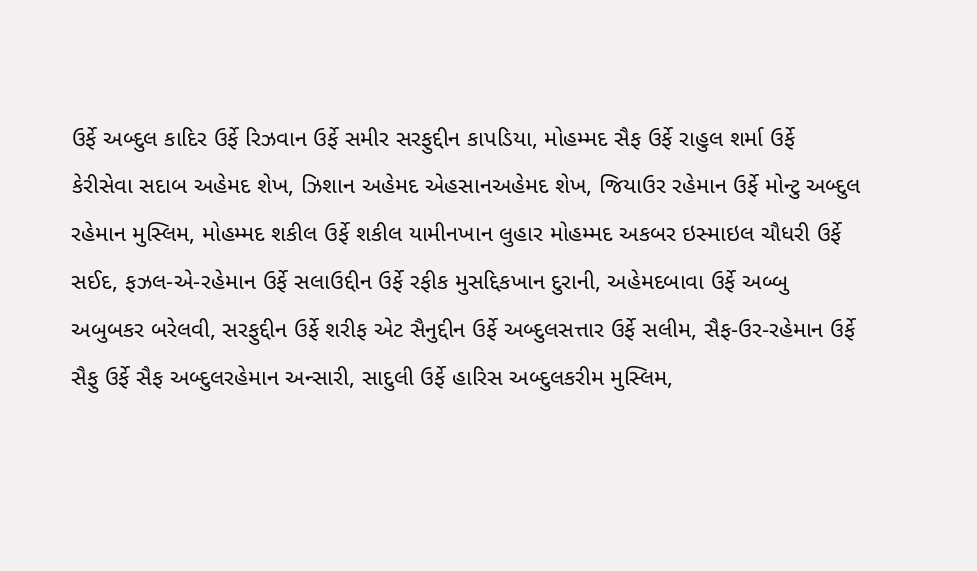ઉર્ફે અબ્દુલ કાદિર ઉર્ફે રિઝવાન ઉર્ફે સમીર સરફુદ્દીન કાપડિયા, મોહમ્મદ સૈફ ઉર્ફે રાહુલ શર્મા ઉર્ફે કેરીસેવા સદાબ અહેમદ શેખ, ઝિશાન અહેમદ એહસાનઅહેમદ શેખ, જિયાઉર રહેમાન ઉર્ફે મોન્ટુ અબ્દુલ રહેમાન મુસ્લિમ, મોહમ્મદ શકીલ ઉર્ફે શકીલ યામીનખાન લુહાર મોહમ્મદ અકબર ઇસ્માઇલ ચૌધરી ઉર્ફે સઈદ, ફઝલ-એ-રહેમાન ઉર્ફે સલાઉદ્દીન ઉર્ફે રફીક મુસદ્દિકખાન દુરાની, અહેમદબાવા ઉર્ફે અબ્બુ અબુબકર બરેલવી, સરફુદ્દીન ઉર્ફે શરીફ એટ સૈનુદ્દીન ઉર્ફે અબ્દુલસત્તાર ઉર્ફે સલીમ, સૈફ-ઉર-રહેમાન ઉર્ફે સૈફુ ઉર્ફે સૈફ અબ્દુલરહેમાન અન્સારી, સાદુલી ઉર્ફે હારિસ અબ્દુલકરીમ મુસ્લિમ,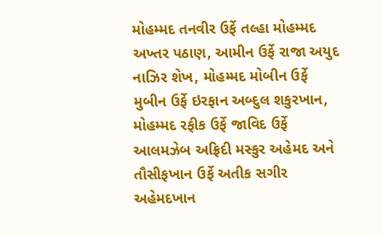મોહમ્મદ તનવીર ઉર્ફે તલ્હા મોહમ્મદ અખ્તર પઠાણ, આમીન ઉર્ફે રાજા અયુદ નાઝિર શેખ, મોહમ્મદ મોબીન ઉર્ફે મુબીન ઉર્ફે ઇરફાન અબ્દુલ શકુરખાન, મોહમ્મદ રફીક ઉર્ફે જાવિદ ઉર્ફે આલમઝેબ અફ્રિદી મસ્કુર અહેમદ અને  તૌસીફખાન ઉર્ફે અતીક સગીર અહેમદખાન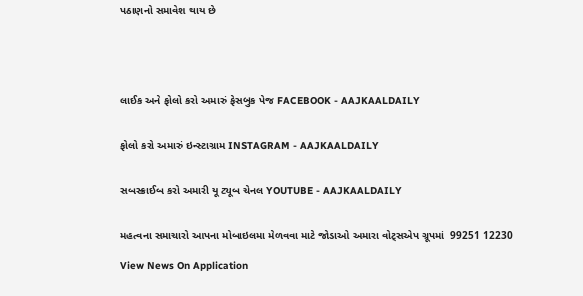પઠાણનો સમાવેશ થાય છે





લાઈક અને ફોલો કરો અમારું ફેસબુક પેજ FACEBOOK - AAJKAALDAILY


ફોલો કરો અમારું ઇન્સ્ટાગ્રામ INSTAGRAM - AAJKAALDAILY


સબસ્ક્રાઈબ કરો અમારી યૂ ટ્યૂબ ચેનલ YOUTUBE - AAJKAALDAILY


મહત્વના સમાચારો આપના મોબાઇલમા મેળવવા માટે જોડાઓ અમારા વોટ્સએપ ગ્રૂપમાં  99251 12230

View News On Application